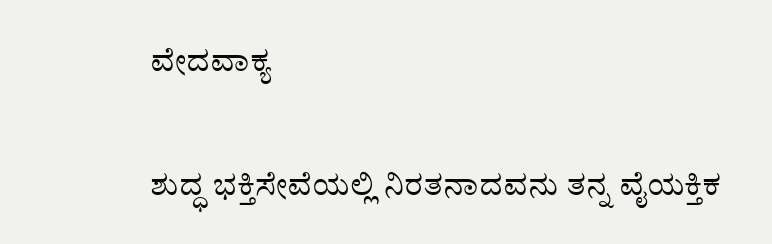ವೇದವಾಕ್ಯ

ಶುದ್ಧ ಭಕ್ತಿಸೇವೆಯಲ್ಲಿ ನಿರತನಾದವನು ತನ್ನ ವೈಯಕ್ತಿಕ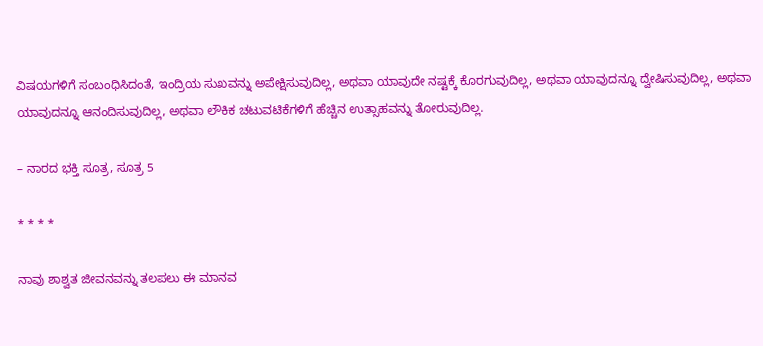ವಿಷಯಗಳಿಗೆ ಸಂಬಂಧಿಸಿದಂತೆ, ಇಂದ್ರಿಯ ಸುಖವನ್ನು ಅಪೇಕ್ಷಿಸುವುದಿಲ್ಲ, ಅಥವಾ ಯಾವುದೇ ನಷ್ಟಕ್ಕೆ ಕೊರಗುವುದಿಲ್ಲ, ಅಥವಾ ಯಾವುದನ್ನೂ ದ್ವೇಷಿಸುವುದಿಲ್ಲ, ಅಥವಾ ಯಾವುದನ್ನೂ ಆನಂದಿಸುವುದಿಲ್ಲ, ಅಥವಾ ಲೌಕಿಕ ಚಟುವಟಿಕೆಗಳಿಗೆ ಹೆಚ್ಚಿನ ಉತ್ಸಾಹವನ್ನು ತೋರುವುದಿಲ್ಲ.

– ನಾರದ ಭಕ್ತಿ ಸೂತ್ರ, ಸೂತ್ರ 5

* * * *

ನಾವು ಶಾಶ್ವತ ಜೀವನವನ್ನು ತಲಪಲು ಈ ಮಾನವ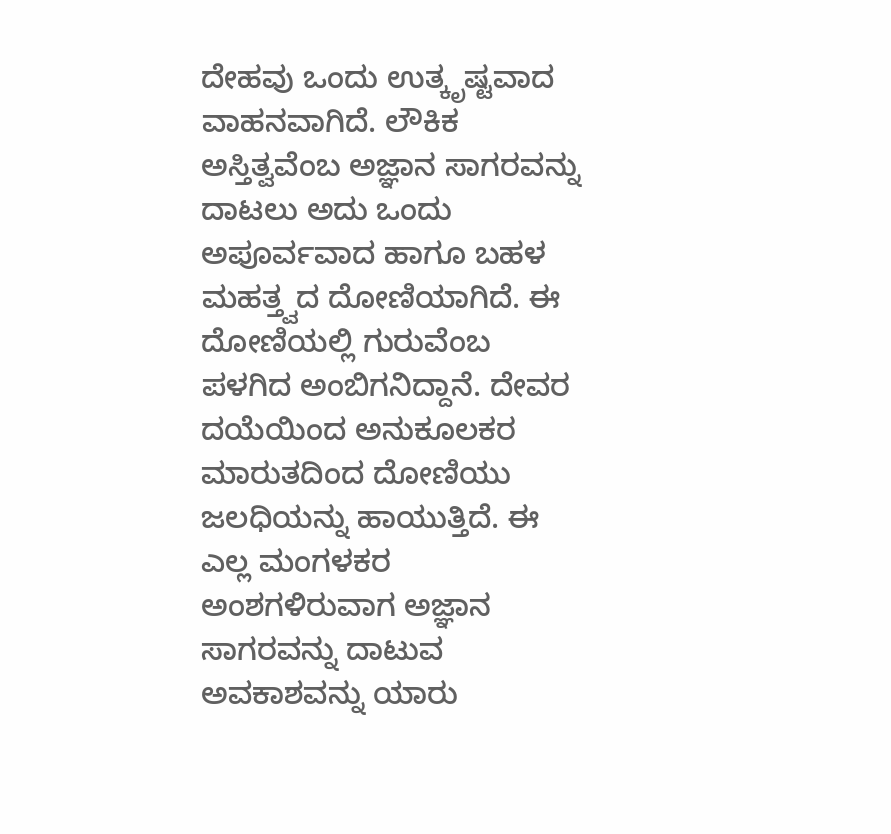ದೇಹವು ಒಂದು ಉತ್ಕೃಷ್ಟವಾದ ವಾಹನವಾಗಿದೆ. ಲೌಕಿಕ ಅಸ್ತಿತ್ವವೆಂಬ ಅಜ್ಞಾನ ಸಾಗರವನ್ನು ದಾಟಲು ಅದು ಒಂದು ಅಪೂರ್ವವಾದ ಹಾಗೂ ಬಹಳ ಮಹತ್ತ್ವದ ದೋಣಿಯಾಗಿದೆ. ಈ ದೋಣಿಯಲ್ಲಿ ಗುರುವೆಂಬ ಪಳಗಿದ ಅಂಬಿಗನಿದ್ದಾನೆ. ದೇವರ ದಯೆಯಿಂದ ಅನುಕೂಲಕರ ಮಾರುತದಿಂದ ದೋಣಿಯು ಜಲಧಿಯನ್ನು ಹಾಯುತ್ತಿದೆ. ಈ ಎಲ್ಲ ಮಂಗಳಕರ ಅಂಶಗಳಿರುವಾಗ ಅಜ್ಞಾನ ಸಾಗರವನ್ನು ದಾಟುವ ಅವಕಾಶವನ್ನು ಯಾರು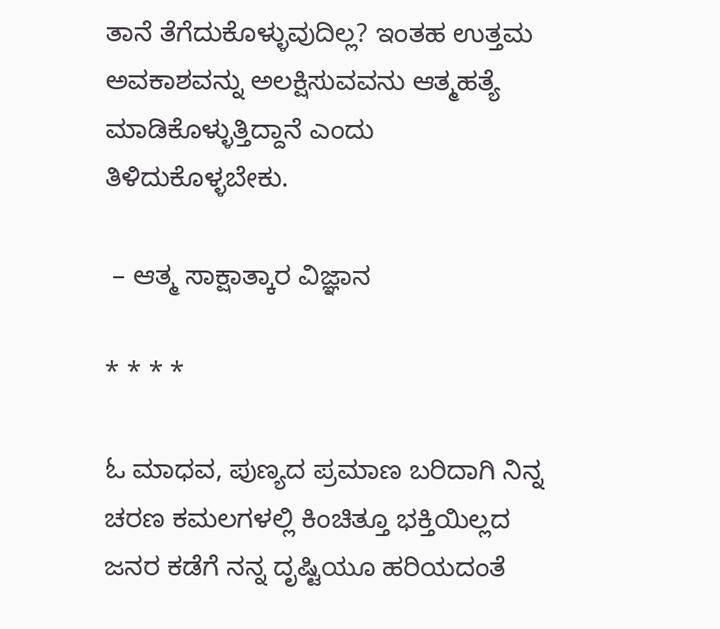ತಾನೆ ತೆಗೆದುಕೊಳ್ಳುವುದಿಲ್ಲ? ಇಂತಹ ಉತ್ತಮ ಅವಕಾಶವನ್ನು ಅಲಕ್ಷಿಸುವವನು ಆತ್ಮಹತ್ಯೆ ಮಾಡಿಕೊಳ್ಳುತ್ತಿದ್ದಾನೆ ಎಂದು ತಿಳಿದುಕೊಳ್ಳಬೇಕು.

 – ಆತ್ಮ ಸಾಕ್ಷಾತ್ಕಾರ ವಿಜ್ಞಾನ

* * * *

ಓ ಮಾಧವ, ಪುಣ್ಯದ ಪ್ರಮಾಣ ಬರಿದಾಗಿ ನಿನ್ನ ಚರಣ ಕಮಲಗಳಲ್ಲಿ ಕಿಂಚಿತ್ತೂ ಭಕ್ತಿಯಿಲ್ಲದ ಜನರ ಕಡೆಗೆ ನನ್ನ ದೃಷ್ಟಿಯೂ ಹರಿಯದಂತೆ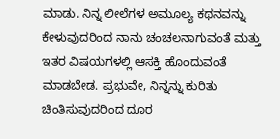ಮಾಡು. ನಿನ್ನ ಲೀಲೆಗಳ ಅಮೂಲ್ಯ ಕಥನವನ್ನು ಕೇಳುವುದರಿಂದ ನಾನು ಚಂಚಲನಾಗುವಂತೆ ಮತ್ತು ಇತರ ವಿಷಯಗಳಲ್ಲಿ ಆಸಕ್ತಿ ಹೊಂದುವಂತೆ ಮಾಡಬೇಡ. ಪ್ರಭುವೇ, ನಿನ್ನನ್ನು ಕುರಿತು ಚಿಂತಿಸುವುದರಿಂದ ದೂರ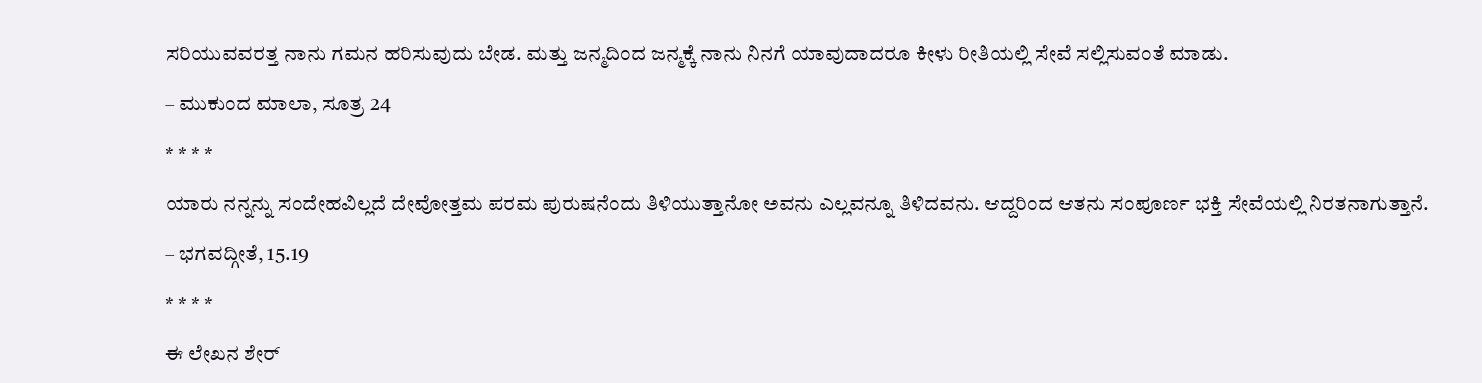ಸರಿಯುವವರತ್ತ ನಾನು ಗಮನ ಹರಿಸುವುದು ಬೇಡ. ಮತ್ತು ಜನ್ಮದಿಂದ ಜನ್ಮಕ್ಕೆ ನಾನು ನಿನಗೆ ಯಾವುದಾದರೂ ಕೀಳು ರೀತಿಯಲ್ಲಿ ಸೇವೆ ಸಲ್ಲಿಸುವಂತೆ ಮಾಡು.

– ಮುಕುಂದ ಮಾಲಾ, ಸೂತ್ರ 24

* * * *

ಯಾರು ನನ್ನನ್ನು ಸಂದೇಹವಿಲ್ಲದೆ ದೇವೋತ್ತಮ ಪರಮ ಪುರುಷನೆಂದು ತಿಳಿಯುತ್ತಾನೋ ಅವನು ಎಲ್ಲವನ್ನೂ ತಿಳಿದವನು. ಆದ್ದರಿಂದ ಆತನು ಸಂಪೂರ್ಣ ಭಕ್ತಿ ಸೇವೆಯಲ್ಲಿ ನಿರತನಾಗುತ್ತಾನೆ.

– ಭಗವದ್ಗೀತೆ, 15.19

* * * *

ಈ ಲೇಖನ ಶೇರ್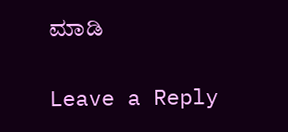ಮಾಡಿ

Leave a Reply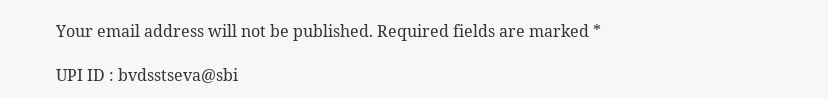Your email address will not be published. Required fields are marked *

UPI ID : bvdsstseva@sbi